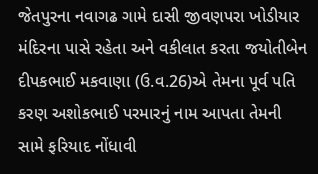જેતપુરના નવાગઢ ગામે દાસી જીવણપરા ખોડીયાર મંદિરના પાસે રહેતા અને વકીલાત કરતા જયોતીબેન દીપકભાઈ મકવાણા (ઉ.વ.26)એ તેમના પૂર્વ પતિ કરણ અશોકભાઈ પરમારનું નામ આપતા તેમની સામે ફરિયાદ નોંધાવી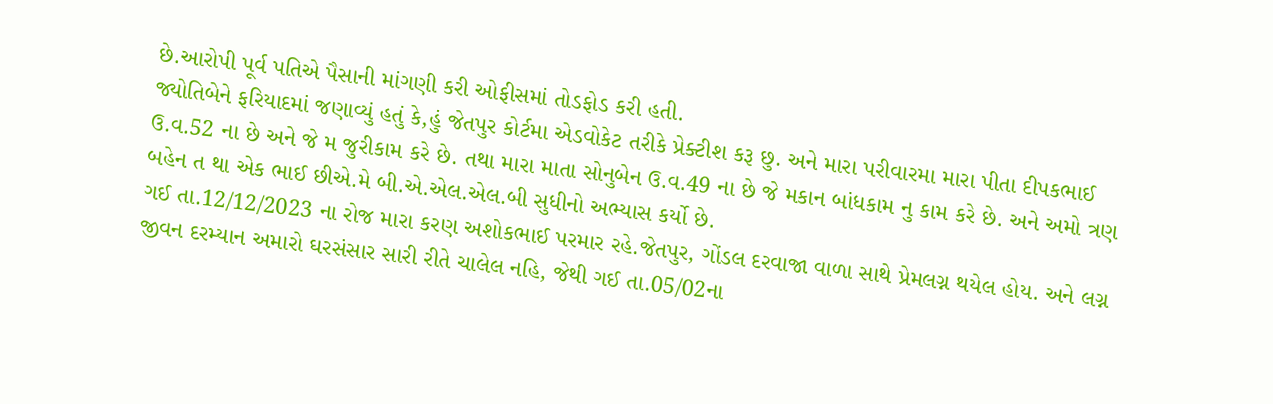છે.આરોપી પૂર્વ પતિએ પૈસાની માંગણી કરી ઓફીસમાં તોડફોડ કરી હતી.
જ્યોતિબેને ફરિયાદમાં જણાવ્યું હતું કે,હું જેતપુર કોર્ટમા એડવોકેટ તરીકે પ્રેક્ટીશ કરૂ છુ. અને મારા પરીવારમા મારા પીતા દીપકભાઈ ઉ.વ.52 ના છે અને જે મ જુરીકામ કરે છે. તથા મારા માતા સોનુબેન ઉ.વ.49 ના છે જે મકાન બાંધકામ નુ કામ કરે છે. અને અમો ત્રણ બહેન ત થા એક ભાઈ છીએ.મે બી.એ.એલ.એલ.બી સુધીનો અભ્યાસ કર્યો છે.
ગઈ તા.12/12/2023 ના રોજ મારા કરણ અશોકભાઈ પરમાર રહે.જેતપુર, ગોંડલ દરવાજા વાળા સાથે પ્રેમલગ્ન થયેલ હોય. અને લગ્ન જીવન દરમ્યાન અમારો ઘરસંસાર સારી રીતે ચાલેલ નહિ, જેથી ગઈ તા.05/02ના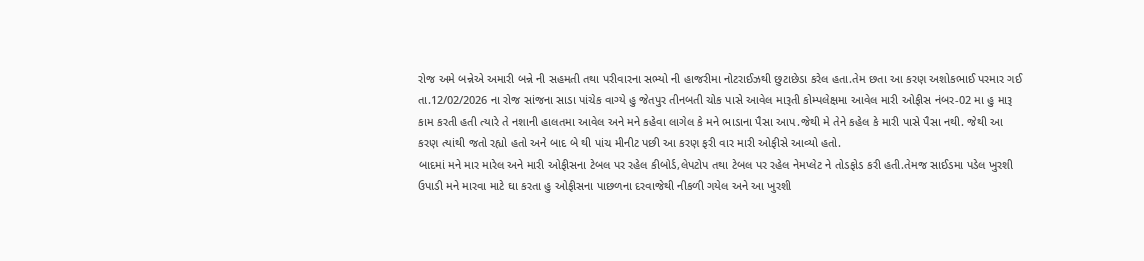રોજ અમે બન્નેએ અમારી બન્ને ની સહમતી તથા પરીવારના સભ્યો ની હાજરીમા નોટરાઈઝથી છુટાછેડા કરેલ હતા.તેમ છતા આ કરણ અશોકભાઈ પરમાર ગઈ તા.12/02/2026 ના રોજ સાંજના સાડા પાંચેક વાગ્યે હુ જેતપુર તીનબતી ચોક પાસે આવેલ મારૂતી કોમ્પલેક્ષમા આવેલ મારી ઓફીસ નંબર-02 મા હુ મારૂ કામ કરતી હતી ત્યારે તે નશાની હાલતમા આવેલ અને મને કહેવા લાગેલ કે મને ભાડાના પૈસા આપ.જેથી મે તેને કહેલ કે મારી પાસે પૈસા નથી. જેથી આ કરણ ત્યાંથી જતો રહ્યો હતો અને બાદ બે થી પાંચ મીનીટ પછી આ કરણ ફરી વાર મારી ઓફીસે આવ્યો હતો.
બાદમાં મને માર મારેલ અને મારી ઓફીસના ટેબલ પર રહેલ કીબોર્ડ,લેપટોપ તથા ટેબલ પર રહેલ નેમપ્લેટ ને તોડફોડ કરી હતી.તેમજ સાઈડમા પડેલ ખુરશી ઉપાડી મને મારવા માટે ઘા કરતા હુ ઓફીસના પાછળના દરવાજેથી નીકળી ગયેલ અને આ ખુરશી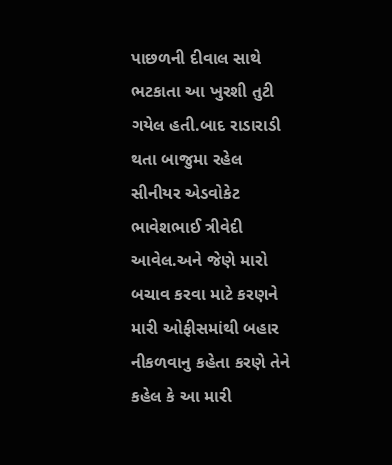પાછળની દીવાલ સાથે ભટકાતા આ ખુરશી તુટી ગયેલ હતી.બાદ રાડારાડી થતા બાજુમા રહેલ સીનીયર એડવોકેટ ભાવેશભાઈ ત્રીવેદી આવેલ.અને જેણે મારો બચાવ કરવા માટે કરણને મારી ઓફીસમાંથી બહાર નીકળવાનુ કહેતા કરણે તેને કહેલ કે આ મારી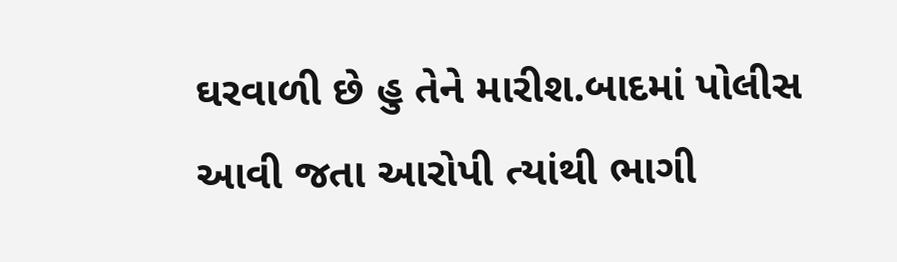ઘરવાળી છે હુ તેને મારીશ.બાદમાં પોલીસ આવી જતા આરોપી ત્યાંથી ભાગી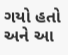ગયો હતો અને આ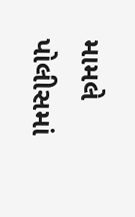મામલે પોલીસમાં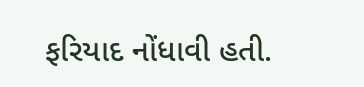ફરિયાદ નોંધાવી હતી.